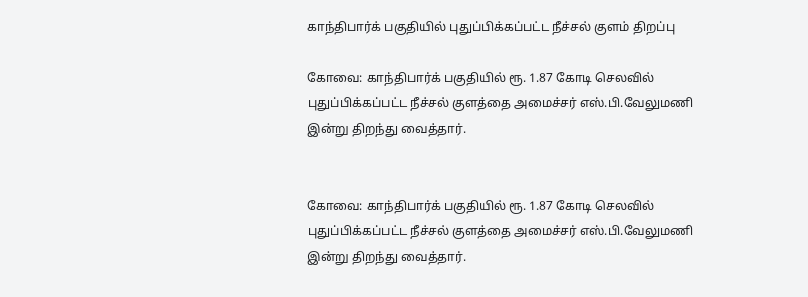காந்திபார்க் பகுதியில் புதுப்பிக்கப்பட்ட நீச்சல் குளம் திறப்பு

கோவை: காந்திபார்க் பகுதியில் ரூ. 1.87 கோடி செலவில் புதுப்பிக்கப்பட்ட நீச்சல் குளத்தை அமைச்சர் எஸ்.பி.வேலுமணி இன்று திறந்து வைத்தார்.


கோவை: காந்திபார்க் பகுதியில் ரூ. 1.87 கோடி செலவில் புதுப்பிக்கப்பட்ட நீச்சல் குளத்தை அமைச்சர் எஸ்.பி.வேலுமணி இன்று திறந்து வைத்தார்.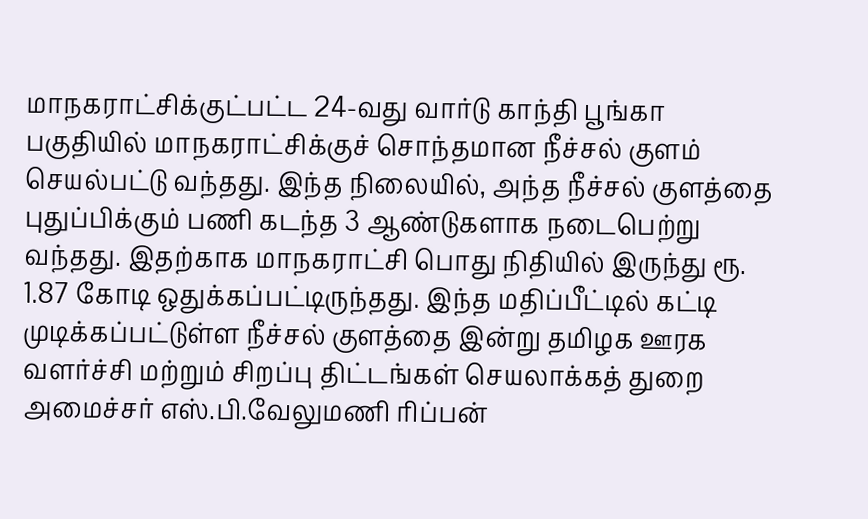மாநகராட்சிக்குட்பட்ட 24-வது வார்டு காந்தி பூங்கா பகுதியில் மாநகராட்சிக்குச் சொந்தமான நீச்சல் குளம் செயல்பட்டு வந்தது. இந்த நிலையில், அந்த நீச்சல் குளத்தை புதுப்பிக்கும் பணி கடந்த 3 ஆண்டுகளாக நடைபெற்று வந்தது. இதற்காக மாநகராட்சி பொது நிதியில் இருந்து ரூ. 1.87 கோடி ஒதுக்கப்பட்டிருந்தது. இந்த மதிப்பீட்டில் கட்டி முடிக்கப்பட்டுள்ள நீச்சல் குளத்தை இன்று தமிழக ஊரக வளர்ச்சி மற்றும் சிறப்பு திட்டங்கள் செயலாக்கத் துறை அமைச்சர் எஸ்.பி.வேலுமணி ரிப்பன்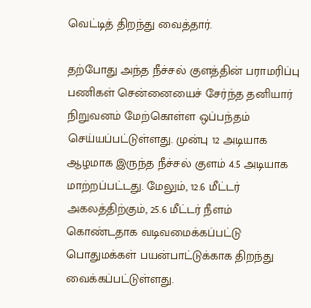வெட்டித் திறந்து வைத்தார்.

தற்போது அந்த நீச்சல் குளத்தின் பராமரிப்பு பணிகள் சென்னையைச் சேர்ந்த தனியார் நிறுவனம் மேற்கொள்ள ஒப்பந்தம் செய்யப்பட்டுள்ளது. முன்பு 12 அடியாக ஆழமாக இருந்த நீச்சல் குளம் 4.5 அடியாக மாற்றப்பட்டது. மேலும், 12.6 மீட்டர் அகலத்திற்கும், 25.6 மீட்டர் நீளம் கொண்டதாக வடிவமைக்கப்பட்டு பொதுமக்கள் பயன்பாட்டுக்காக திறந்து வைக்கப்பட்டுள்ளது.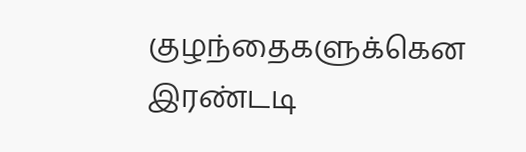குழந்தைகளுக்கென இரண்டடி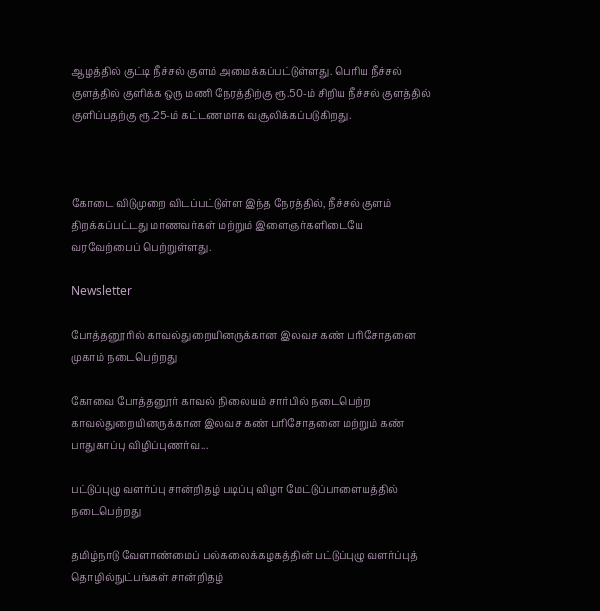ஆழத்தில் குட்டி நீச்சல் குளம் அமைக்கப்பட்டுள்ளது. பெரிய நீச்சல் குளத்தில் குளிக்க ஒரு மணி நேரத்திற்கு ரூ.50-ம் சிறிய நீச்சல் குளத்தில் குளிப்பதற்கு ரூ.25-ம் கட்டணமாக வசூலிக்கப்படுகிறது.



கோடை விடுமுறை விடப்பட்டுள்ள இந்த நேரத்தில், நீச்சல் குளம் திறக்கப்பட்டது மாணவர்கள் மற்றும் இளைஞர்களிடையே வரவேற்பைப் பெற்றுள்ளது.

Newsletter

போத்தனூரில் காவல்துறையினருக்கான இலவச கண் பரிசோதனை முகாம் நடைபெற்றது

கோவை போத்தனூர் காவல் நிலையம் சார்பில் நடைபெற்ற காவல்துறையினருக்கான இலவச கண் பரிசோதனை மற்றும் கண் பாதுகாப்பு விழிப்புணர்வ...

பட்டுப்புழு வளர்ப்பு சான்றிதழ் படிப்பு விழா மேட்டுப்பாளையத்தில் நடைபெற்றது

தமிழ்நாடு வேளாண்மைப் பல்கலைக்கழகத்தின் பட்டுப்புழு வளர்ப்புத் தொழில்நுட்பங்கள் சான்றிதழ்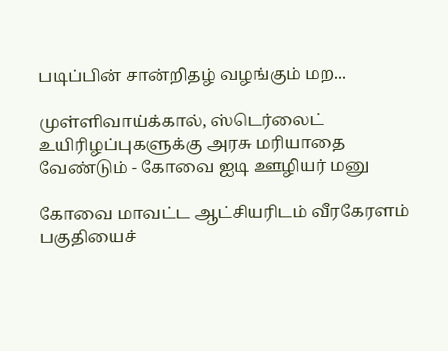படிப்பின் சான்றிதழ் வழங்கும் மற...

முள்ளிவாய்க்கால், ஸ்டெர்லைட் உயிரிழப்புகளுக்கு அரசு மரியாதை வேண்டும் - கோவை ஐடி ஊழியர் மனு

கோவை மாவட்ட ஆட்சியரிடம் வீரகேரளம் பகுதியைச்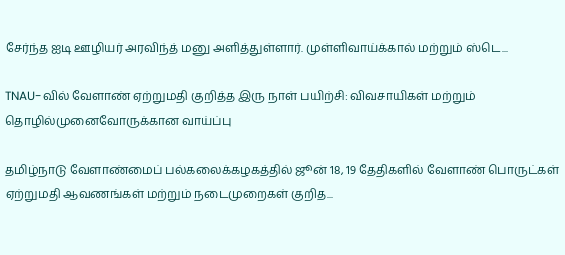சேர்ந்த ஐடி ஊழியர் அரவிந்த் மனு அளித்துள்ளார். முள்ளிவாய்க்கால் மற்றும் ஸ்டெ...

TNAU-வில் வேளாண் ஏற்றுமதி குறித்த இரு நாள் பயிற்சி: விவசாயிகள் மற்றும் தொழில்முனைவோருக்கான வாய்ப்பு

தமிழ்நாடு வேளாண்மைப் பல்கலைக்கழகத்தில் ஜூன் 18, 19 தேதிகளில் வேளாண் பொருட்கள் ஏற்றுமதி ஆவணங்கள் மற்றும் நடைமுறைகள் குறித...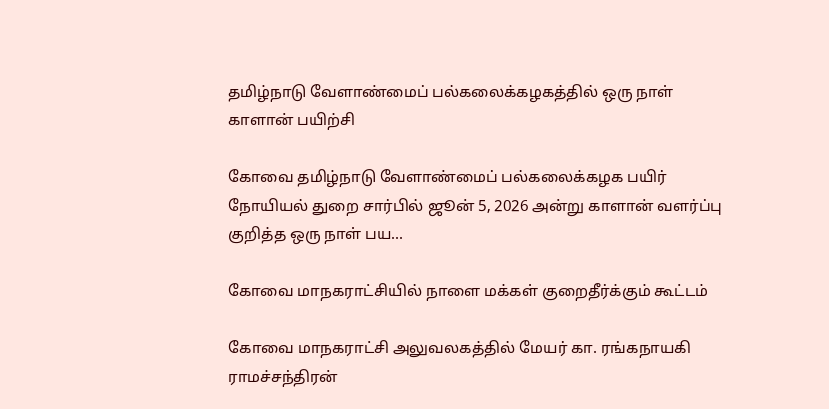தமிழ்நாடு வேளாண்மைப் பல்கலைக்கழகத்தில் ஒரு நாள் காளான் பயிற்சி

கோவை தமிழ்நாடு வேளாண்மைப் பல்கலைக்கழக பயிர் நோயியல் துறை சார்பில் ஜூன் 5, 2026 அன்று காளான் வளர்ப்பு குறித்த ஒரு நாள் பய...

கோவை மாநகராட்சியில் நாளை மக்கள் குறைதீர்க்கும் கூட்டம்

கோவை மாநகராட்சி அலுவலகத்தில் மேயர் கா. ரங்கநாயகி ராமச்சந்திரன்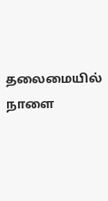தலைமையில் நாளை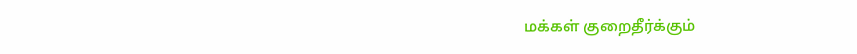மக்கள் குறைதீர்க்கும்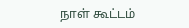நாள் கூட்டம்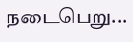நடைபெறு...